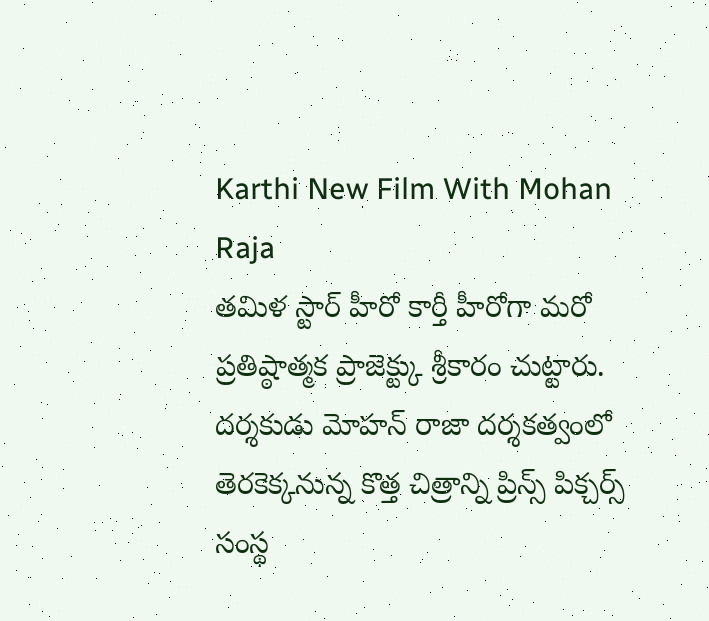Karthi New Film With Mohan Raja
తమిళ స్టార్ హీరో కార్తీ హీరోగా మరో ప్రతిష్ఠాత్మక ప్రాజెక్ట్కు శ్రీకారం చుట్టారు. దర్శకుడు మోహన్ రాజా దర్శకత్వంలో తెరకెక్కనున్న కొత్త చిత్రాన్ని ప్రిన్స్ పిక్చర్స్ సంస్థ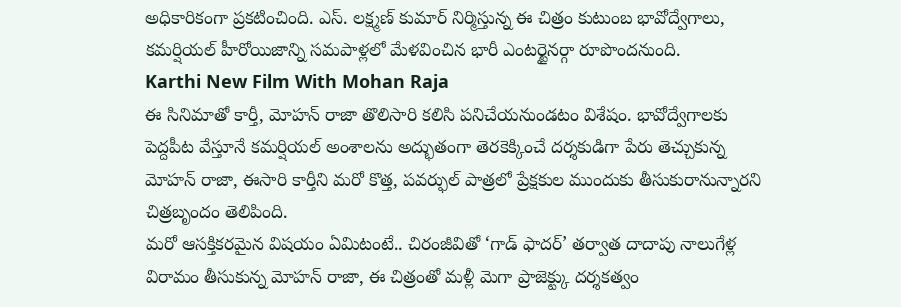అధికారికంగా ప్రకటించింది. ఎస్. లక్ష్మణ్ కుమార్ నిర్మిస్తున్న ఈ చిత్రం కుటుంబ భావోద్వేగాలు, కమర్షియల్ హీరోయిజాన్ని సమపాళ్లలో మేళవించిన భారీ ఎంటర్టైనర్గా రూపొందనుంది.
Karthi New Film With Mohan Raja
ఈ సినిమాతో కార్తీ, మోహన్ రాజా తొలిసారి కలిసి పనిచేయనుండటం విశేషం. భావోద్వేగాలకు పెద్దపీట వేస్తూనే కమర్షియల్ అంశాలను అద్భుతంగా తెరకెక్కించే దర్శకుడిగా పేరు తెచ్చుకున్న మోహన్ రాజా, ఈసారి కార్తీని మరో కొత్త, పవర్ఫుల్ పాత్రలో ప్రేక్షకుల ముందుకు తీసుకురానున్నారని చిత్రబృందం తెలిపింది.
మరో ఆసక్తికరమైన విషయం ఏమిటంటే.. చిరంజీవితో ‘గాడ్ ఫాదర్’ తర్వాత దాదాపు నాలుగేళ్ల విరామం తీసుకున్న మోహన్ రాజా, ఈ చిత్రంతో మళ్లీ మెగా ప్రాజెక్ట్కు దర్శకత్వం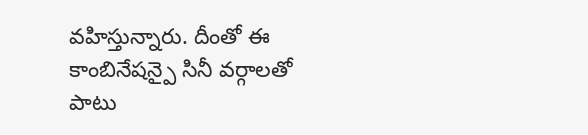వహిస్తున్నారు. దీంతో ఈ కాంబినేషన్పై సినీ వర్గాలతో పాటు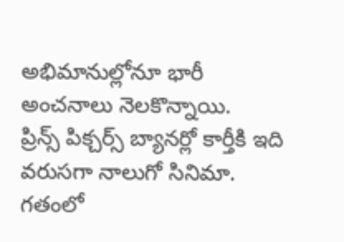అభిమానుల్లోనూ భారీ అంచనాలు నెలకొన్నాయి.
ప్రిన్స్ పిక్చర్స్ బ్యానర్లో కార్తీకి ఇది వరుసగా నాలుగో సినిమా. గతంలో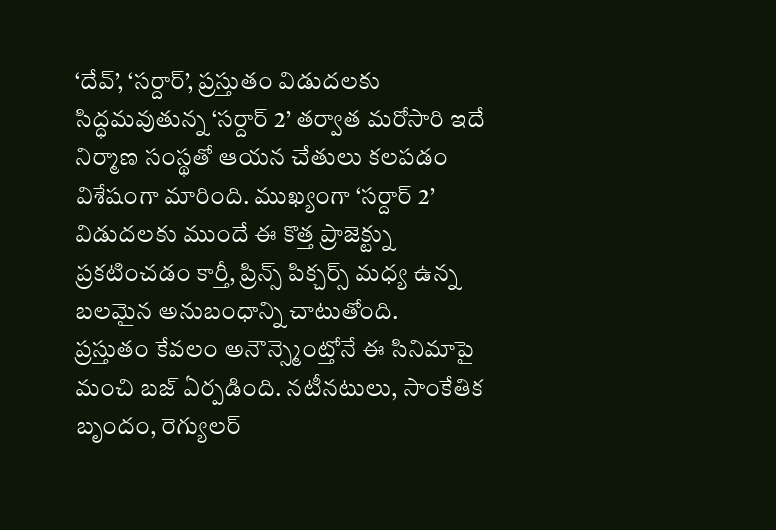‘దేవ్’, ‘సర్దార్’, ప్రస్తుతం విడుదలకు సిద్ధమవుతున్న ‘సర్దార్ 2’ తర్వాత మరోసారి ఇదే నిర్మాణ సంస్థతో ఆయన చేతులు కలపడం విశేషంగా మారింది. ముఖ్యంగా ‘సర్దార్ 2’ విడుదలకు ముందే ఈ కొత్త ప్రాజెక్ట్ను ప్రకటించడం కార్తీ, ప్రిన్స్ పిక్చర్స్ మధ్య ఉన్న బలమైన అనుబంధాన్ని చాటుతోంది.
ప్రస్తుతం కేవలం అనౌన్స్మెంట్తోనే ఈ సినిమాపై మంచి బజ్ ఏర్పడింది. నటీనటులు, సాంకేతిక బృందం, రెగ్యులర్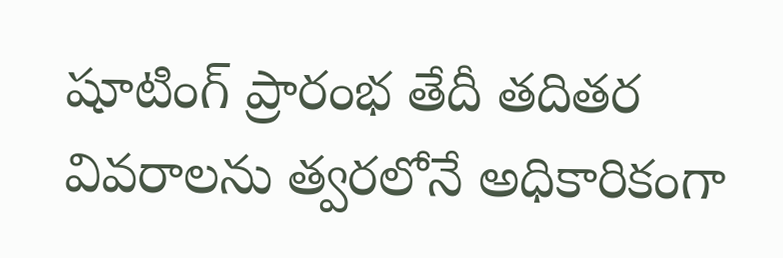షూటింగ్ ప్రారంభ తేదీ తదితర వివరాలను త్వరలోనే అధికారికంగా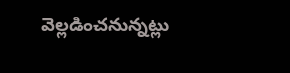వెల్లడించనున్నట్లు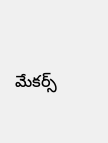మేకర్స్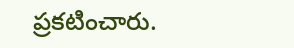ప్రకటించారు.